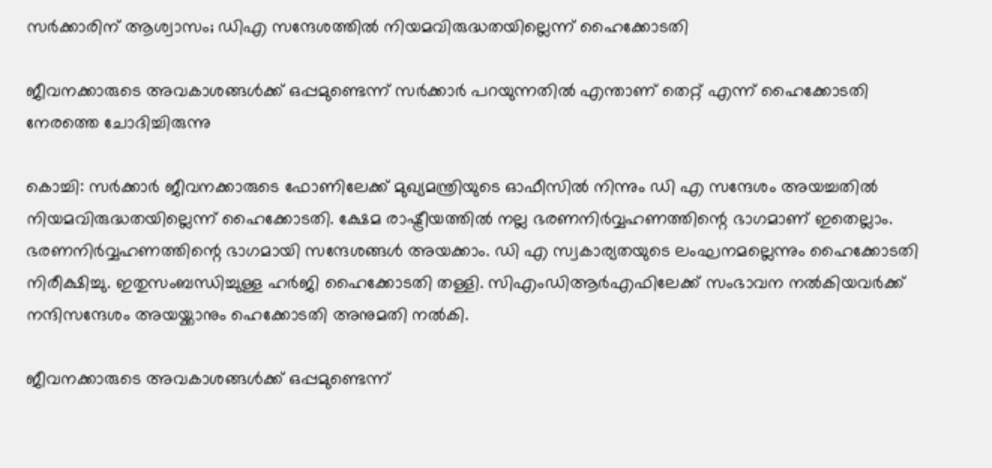സര്‍ക്കാരിന് ആശ്വാസം; ഡിഎ സന്ദേശത്തില്‍ നിയമവിരുദ്ധതയില്ലെന്ന് ഹൈക്കോടതി

ജീവനക്കാരുടെ അവകാശങ്ങള്‍ക്ക് ഒപ്പമുണ്ടെന്ന് സര്‍ക്കാര്‍ പറയുന്നതില്‍ എന്താണ് തെറ്റ് എന്ന് ഹൈക്കോടതി നേരത്തെ ചോദിച്ചിരുന്നു

കൊച്ചി: സര്‍ക്കാര്‍ ജീവനക്കാരുടെ ഫോണിലേക്ക് മുഖ്യമന്ത്രിയുടെ ഓഫീസില്‍ നിന്നും ഡി എ സന്ദേശം അയച്ചതില്‍ നിയമവിരുദ്ധതയില്ലെന്ന് ഹൈക്കോടതി. ക്ഷേമ രാഷ്ട്രീയത്തില്‍ നല്ല ഭരണനിര്‍വ്വഹണത്തിന്റെ ഭാഗമാണ് ഇതെല്ലാം. ഭരണനിര്‍വ്വഹണത്തിന്റെ ഭാഗമായി സന്ദേശങ്ങള്‍ അയക്കാം. ഡി എ സ്വകാര്യതയുടെ ലംഘനമല്ലെന്നും ഹൈക്കോടതി നിരീക്ഷിച്ചു. ഇതുസംബന്ധിച്ചുള്ള ഹര്‍ജി ഹൈക്കോടതി തള്ളി. സിഎംഡിആര്‍എഫിലേക്ക് സംഭാവന നല്‍കിയവര്‍ക്ക് നന്ദിസന്ദേശം അയയ്ക്കാനും ഹെക്കോടതി അനുമതി നൽകി.

ജീവനക്കാരുടെ അവകാശങ്ങള്‍ക്ക് ഒപ്പമുണ്ടെന്ന്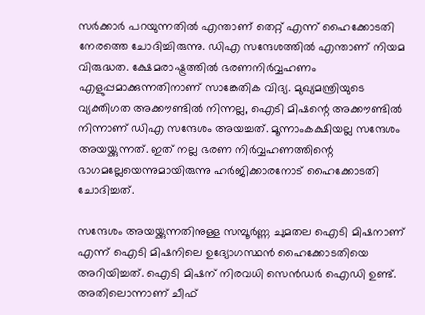സര്‍ക്കാര്‍ പറയുന്നതില്‍ എന്താണ് തെറ്റ് എന്ന് ഹൈക്കോടതി നേരത്തെ ചോദിച്ചിരുന്നു. ഡിഎ സന്ദേശത്തില്‍ എന്താണ് നിയമ വിരുദ്ധത. ക്ഷേമരാഷ്ട്രത്തില്‍ ഭരണനിര്‍വ്വഹണം എളുപ്പമാക്കുന്നതിനാണ് സാങ്കേതിക വിദ്യ. മുഖ്യമന്ത്രിയുടെ വ്യക്തിഗത അക്കൗണ്ടില്‍ നിന്നല്ല, ഐടി മിഷന്റെ അക്കൗണ്ടില്‍ നിന്നാണ് ഡിഎ സന്ദേശം അയച്ചത്. മൂന്നാംകക്ഷിയല്ല സന്ദേശം അയയ്ക്കുന്നത്. ഇത് നല്ല ഭരണ നിര്‍വ്വഹണത്തിന്റെ ഭാഗമല്ലേയെന്നുമായിരുന്നു ഹര്‍ജിക്കാരനോട് ഹൈക്കോടതി ചോദിച്ചത്.

സന്ദേശം അയയ്ക്കുന്നതിനുള്ള സമ്പൂര്‍ണ്ണ ചുമതല ഐടി മിഷനാണ് എന്ന് ഐടി മിഷനിലെ ഉദ്യോഗസ്ഥന്‍ ഹൈക്കോടതിയെ അറിയിച്ചത്. ഐടി മിഷന് നിരവധി സെന്‍ഡര്‍ ഐഡി ഉണ്ട്. അതിലൊന്നാണ് ചീഫ്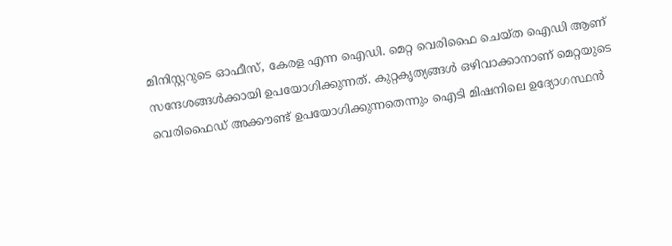മിനിസ്റ്ററുടെ ഓഫീസ്, കേരള എന്ന ഐഡി. മെറ്റ വെരിഫൈ ചെയ്ത ഐഡി ആണ് സന്ദേശങ്ങള്‍ക്കായി ഉപയോഗിക്കുന്നത്. കുറ്റകൃത്യങ്ങള്‍ ഒഴിവാക്കാനാണ് മെറ്റയുടെ വെരിഫൈഡ് അക്കൗണ്ട് ഉപയോഗിക്കുന്നതെന്നും ഐടി മിഷനിലെ ഉദ്യോഗസ്ഥന്‍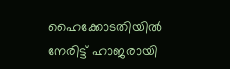ഹൈക്കോടതിയില്‍ നേരിട്ട് ഹാജരായി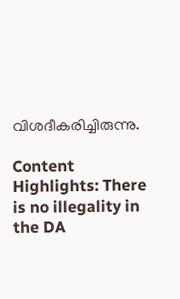വിശദീകരിച്ചിരുന്നു.

Content Highlights: There is no illegality in the DA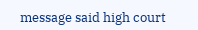message said high court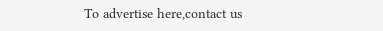To advertise here,contact us